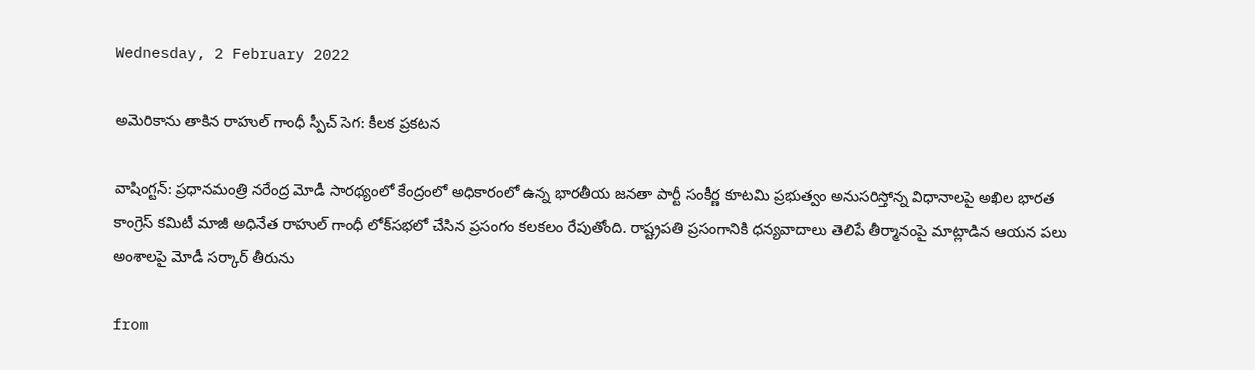Wednesday, 2 February 2022

అమెరికాను తాకిన రాహుల్ గాంధీ స్పీచ్ సెగ: కీలక ప్రకటన

వాషింగ్టన్: ప్రధానమంత్రి నరేంద్ర మోడీ సారథ్యంలో కేంద్రంలో అధికారంలో ఉన్న భారతీయ జనతా పార్టీ సంకీర్ణ కూటమి ప్రభుత్వం అనుసరిస్తోన్న విధానాలపై అఖిల భారత కాంగ్రెస్ కమిటీ మాజీ అధినేత రాహుల్ గాంధీ లోక్‌సభలో చేసిన ప్రసంగం కలకలం రేపుతోంది. రాష్ట్రపతి ప్రసంగానికి ధన్యవాదాలు తెలిపే తీర్మానంపై మాట్లాడిన ఆయన పలు అంశాలపై మోడీ సర్కార్‌ తీరును

from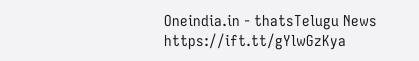Oneindia.in - thatsTelugu News https://ift.tt/gYlwGzKya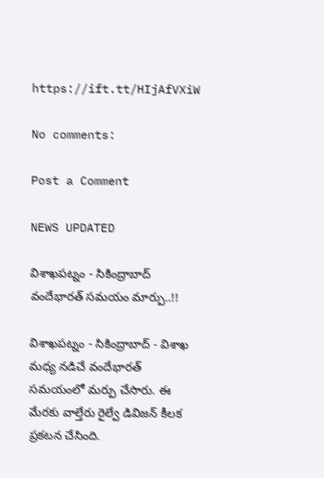https://ift.tt/HIjAfVXiW

No comments:

Post a Comment

NEWS UPDATED

విశాఖపట్నం - సికింద్రాబాద్ వందేభారత్ సమయం మార్పు..!!

విశాఖపట్నం - సికింద్రాబాద్ - విశాఖ మధ్య నడిచే వందేభారత్ సమయంలో మర్పు చేసారు. ఈ మేరకు వాల్తేరు రైల్వే డివిజన్ కీలక ప్రకటన చేసింది.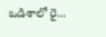ఒడిశాలో రై...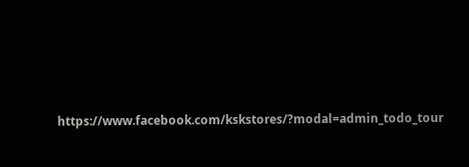https://www.facebook.com/kskstores/?modal=admin_todo_tour